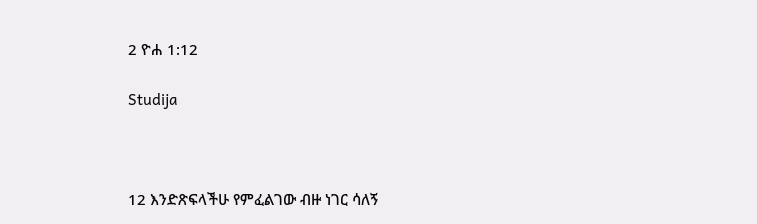2 ዮሐ 1:12

Studija



12 እንድጽፍላችሁ የምፈልገው ብዙ ነገር ሳለኝ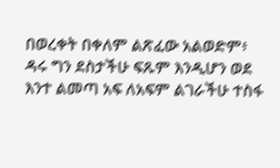በወረቀት በቀለም ልጽፈው አልወድም፥ ዳሩ ግን ደስታችሁ ፍጹም እንዲሆን ወደ እንተ ልመጣ አፍ ለአፍም ልገራችሁ ተስፋ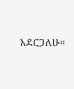አደርጋለሁ።